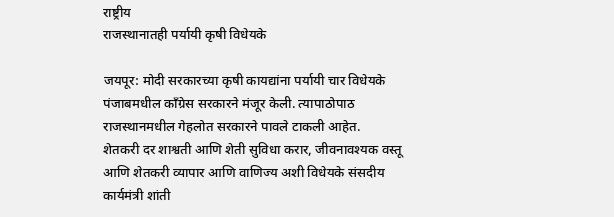राष्ट्रीय
राजस्थानातही पर्यायी कृषी विधेयके

जयपूर: मोदी सरकारच्या कृषी कायद्यांना पर्यायी चार विधेयके पंजाबमधील काँग्रेस सरकारने मंजूर केली. त्यापाठोपाठ राजस्थानमधील गेहलोत सरकारने पावले टाकली आहेत.
शेतकरी दर शाश्वती आणि शेती सुविधा करार, जीवनावश्यक वस्तू आणि शेतकरी व्यापार आणि वाणिज्य अशी विधेयके संसदीय कार्यमंत्री शांती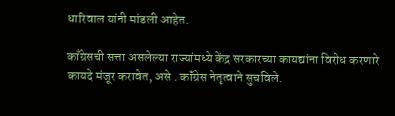धारिवाल यांनी मांडली आहेत.

काँग्रेसची सत्ता असलेल्या राज्यांमध्ये केंद्र सरकारच्या कायद्यांना विरोध करणारे कायदे मंजूर करावेत, असे . कॉंग्रेस नेतृत्वाने सुचविले.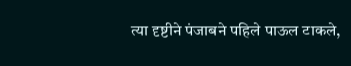त्या दृष्टीने पंजाबने पहिले पाऊल टाकले,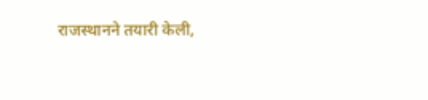राजस्थानने तयारी केली,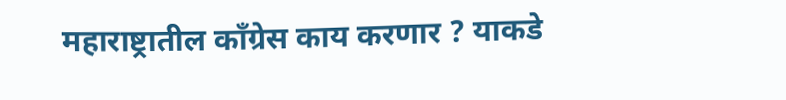महाराष्ट्रातील काँग्रेस काय करणार ? याकडे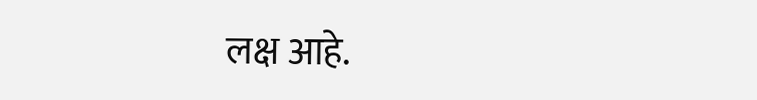लक्ष आहे.